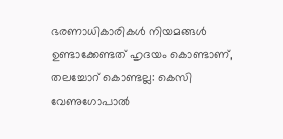ഭരണാധികാരികള്‍ നിയമങ്ങള്‍ ഉണ്ടാക്കേണ്ടത് ഹൃദയം കൊണ്ടാണ്, തലച്ചോറ് കൊണ്ടല്ല: കെസി വേണുഗോപാല്‍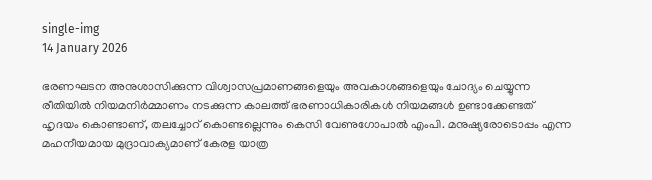single-img
14 January 2026

ഭരണഘടന അനുശാസിക്കുന്ന വിശ്വാസപ്രമാണങ്ങളെയും അവകാശങ്ങളെയും ചോദ്യം ചെയ്യുന്ന രീതിയില്‍ നിയമനിര്‍മ്മാണം നടക്കുന്ന കാലത്ത് ഭരണാധികാരികള്‍ നിയമങ്ങള്‍ ഉണ്ടാക്കേണ്ടത് ഹൃദയം കൊണ്ടാണ്, തലച്ചോറ് കൊണ്ടല്ലെന്നും കെസി വേണുഗോപാല്‍ എംപി. മനുഷ്യരോടൊപ്പം എന്ന മഹനീയമായ മുദ്രാവാക്യമാണ് കേരള യാത്ര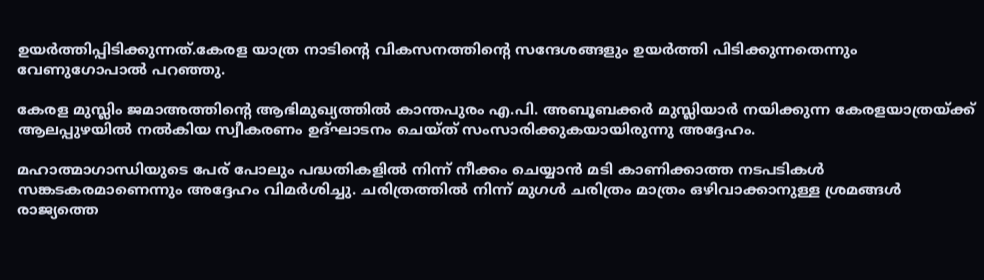ഉയര്‍ത്തിപ്പിടിക്കുന്നത്.കേരള യാത്ര നാടിന്റെ വികസനത്തിന്റെ സന്ദേശങ്ങളും ഉയര്‍ത്തി പിടിക്കുന്നതെന്നും വേണുഗോപാല്‍ പറഞ്ഞു.

കേരള മുസ്ലിം ജമാഅത്തിന്റെ ആഭിമുഖ്യത്തില്‍ കാന്തപുരം എ.പി. അബൂബക്കര്‍ മുസ്ലിയാര്‍ നയിക്കുന്ന കേരളയാത്രയ്ക്ക് ആലപ്പുഴയില്‍ നല്‍കിയ സ്വീകരണം ഉദ്ഘാടനം ചെയ്ത് സംസാരിക്കുകയായിരുന്നു അദ്ദേഹം.

മഹാത്മാഗാന്ധിയുടെ പേര് പോലും പദ്ധതികളില്‍ നിന്ന് നീക്കം ചെയ്യാന്‍ മടി കാണിക്കാത്ത നടപടികള്‍ സങ്കടകരമാണെന്നും അദ്ദേഹം വിമര്‍ശിച്ചു. ചരിത്രത്തില്‍ നിന്ന് മുഗള്‍ ചരിത്രം മാത്രം ഒഴിവാക്കാനുള്ള ശ്രമങ്ങള്‍ രാജ്യത്തെ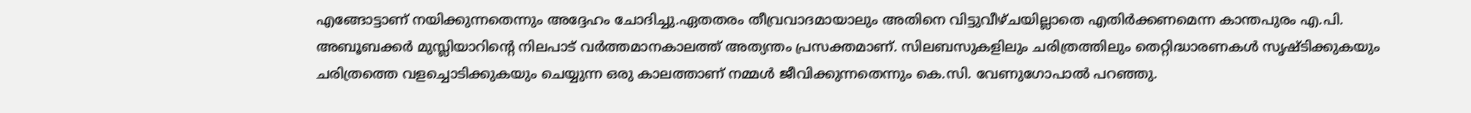എങ്ങോട്ടാണ് നയിക്കുന്നതെന്നും അദ്ദേഹം ചോദിച്ചു.ഏതതരം തീവ്രവാദമായാലും അതിനെ വിട്ടുവീഴ്ചയില്ലാതെ എതിര്‍ക്കണമെന്ന കാന്തപുരം എ.പി. അബൂബക്കര്‍ മുസ്ലിയാറിന്റെ നിലപാട് വര്‍ത്തമാനകാലത്ത് അത്യന്തം പ്രസക്തമാണ്. സിലബസുകളിലും ചരിത്രത്തിലും തെറ്റിദ്ധാരണകള്‍ സൃഷ്ടിക്കുകയും ചരിത്രത്തെ വളച്ചൊടിക്കുകയും ചെയ്യുന്ന ഒരു കാലത്താണ് നമ്മള്‍ ജീവിക്കുന്നതെന്നും കെ.സി. വേണുഗോപാല്‍ പറഞ്ഞു.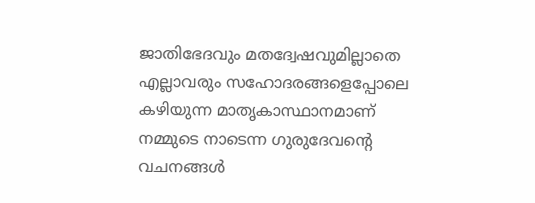ജാതിഭേദവും മതദ്വേഷവുമില്ലാതെ എല്ലാവരും സഹോദരങ്ങളെപ്പോലെ കഴിയുന്ന മാതൃകാസ്ഥാനമാണ് നമ്മുടെ നാടെന്ന ഗുരുദേവന്റെ വചനങ്ങള്‍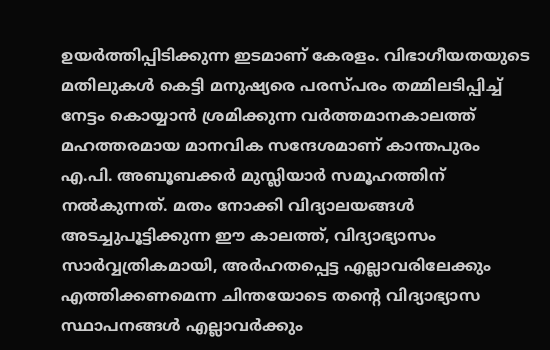ഉയര്‍ത്തിപ്പിടിക്കുന്ന ഇടമാണ് കേരളം. വിഭാഗീയതയുടെ മതിലുകള്‍ കെട്ടി മനുഷ്യരെ പരസ്പരം തമ്മിലടിപ്പിച്ച് നേട്ടം കൊയ്യാന്‍ ശ്രമിക്കുന്ന വര്‍ത്തമാനകാലത്ത് മഹത്തരമായ മാനവിക സന്ദേശമാണ് കാന്തപുരം എ.പി. അബൂബക്കര്‍ മുസ്ലിയാര്‍ സമൂഹത്തിന് നല്‍കുന്നത്. മതം നോക്കി വിദ്യാലയങ്ങള്‍ അടച്ചുപൂട്ടിക്കുന്ന ഈ കാലത്ത്, വിദ്യാഭ്യാസം സാര്‍വ്വത്രികമായി, അര്‍ഹതപ്പെട്ട എല്ലാവരിലേക്കും എത്തിക്കണമെന്ന ചിന്തയോടെ തന്റെ വിദ്യാഭ്യാസ സ്ഥാപനങ്ങള്‍ എല്ലാവര്‍ക്കും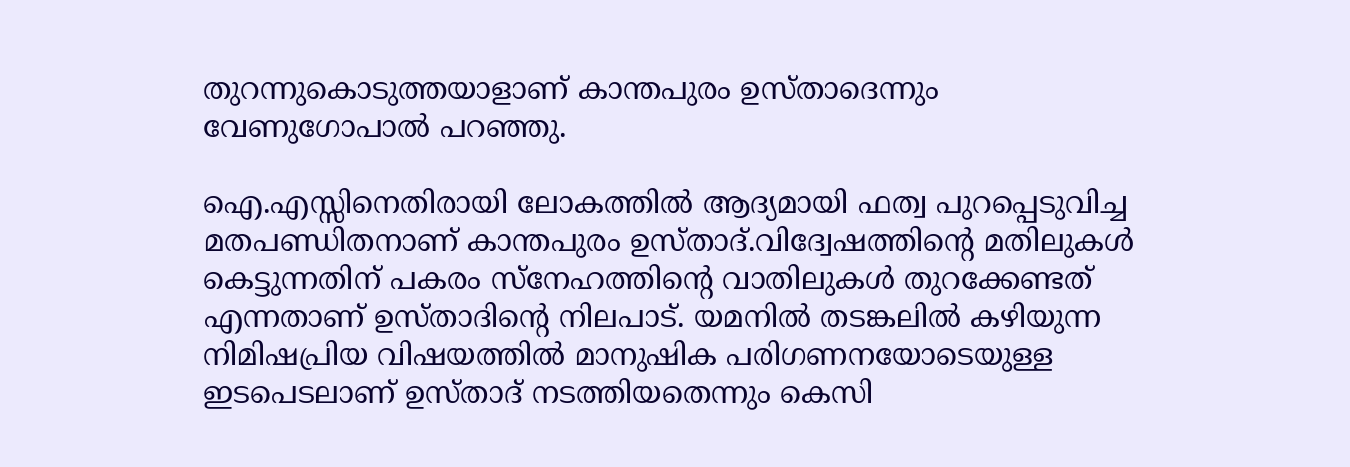തുറന്നുകൊടുത്തയാളാണ് കാന്തപുരം ഉസ്താദെന്നും വേണുഗോപാല്‍ പറഞ്ഞു.

ഐ.എസ്സിനെതിരായി ലോകത്തില്‍ ആദ്യമായി ഫത്വ പുറപ്പെടുവിച്ച മതപണ്ഡിതനാണ് കാന്തപുരം ഉസ്താദ്.വിദ്വേഷത്തിന്റെ മതിലുകള്‍ കെട്ടുന്നതിന് പകരം സ്‌നേഹത്തിന്റെ വാതിലുകള്‍ തുറക്കേണ്ടത് എന്നതാണ് ഉസ്താദിന്റെ നിലപാട്. യമനില്‍ തടങ്കലില്‍ കഴിയുന്ന നിമിഷപ്രിയ വിഷയത്തില്‍ മാനുഷിക പരിഗണനയോടെയുള്ള ഇടപെടലാണ് ഉസ്താദ് നടത്തിയതെന്നും കെസി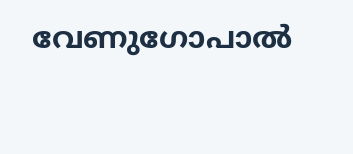വേണുഗോപാല്‍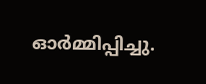ഓര്‍മ്മിപ്പിച്ചു.